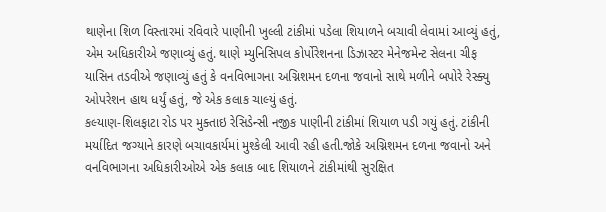થાણેના શિળ વિસ્તારમાં રવિવારે પાણીની ખુલ્લી ટાંકીમાં પડેલા શિયાળને બચાવી લેવામાં આવ્યું હતું, એમ અધિકારીએ જણાવ્યું હતું. થાણે મ્યુનિસિપલ કોર્પોરેશનના ડિઝાસ્ટર મેનેજમેન્ટ સેલના ચીફ યાસિન તડવીએ જણાવ્યું હતું કે વનવિભાગના અગ્નિશમન દળના જવાનો સાથે મળીને બપોરે રેસ્ક્યુ ઓપરેશન હાથ ધર્યું હતું, જે એક કલાક ચાલ્યું હતું.
કલ્યાણ-શિલફાટા રોડ પર મુક્તાઇ રેસિડેન્સી નજીક પાણીની ટાંકીમાં શિયાળ પડી ગયું હતું. ટાંકીની મર્યાદિત જગ્યાને કારણે બચાવકાર્યમાં મુશ્કેલી આવી રહી હતી.જોકે અગ્નિશમન દળના જવાનો અને વનવિભાગના અધિકારીઓએ એક કલાક બાદ શિયાળને ટાંકીમાંથી સુરક્ષિત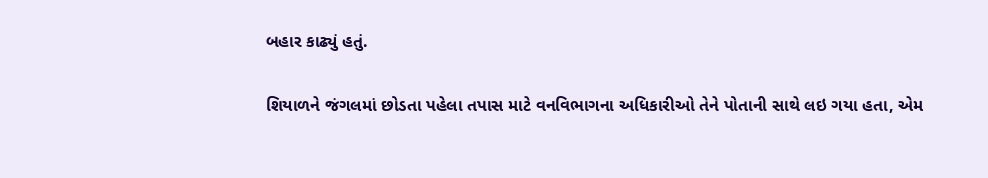બહાર કાઢ્યું હતું.

શિયાળને જંગલમાં છોડતા પહેલા તપાસ માટે વનવિભાગના અધિકારીઓ તેને પોતાની સાથે લઇ ગયા હતા, એમ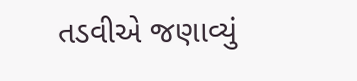તડવીએ જણાવ્યું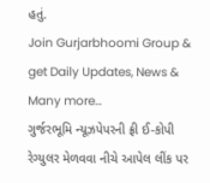હતું.
Join Gurjarbhoomi Group & get Daily Updates, News & Many more…
ગુર્જરભૂમિ ન્યૂઝપેપરની ફ્રી ઈ-કોપી રેગ્યુલર મેળવવા નીચે આપેલ લીંક પર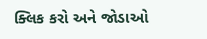ક્લિક કરો અને જોડાઓ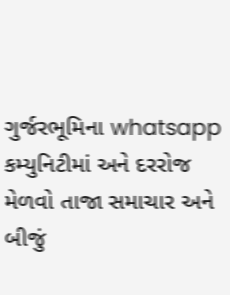ગુર્જરભૂમિના whatsapp કમ્યુનિટીમાં અને દરરોજ મેળવો તાજા સમાચાર અને બીજું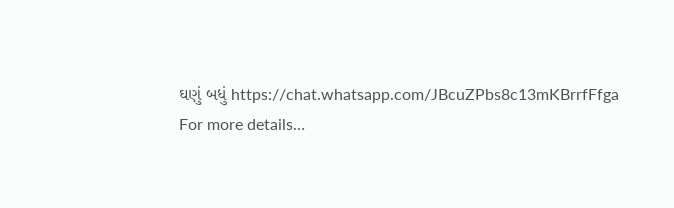ઘણું બધું https://chat.whatsapp.com/JBcuZPbs8c13mKBrrfFfga
For more details…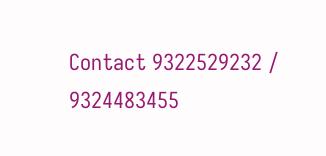Contact 9322529232 / 9324483455